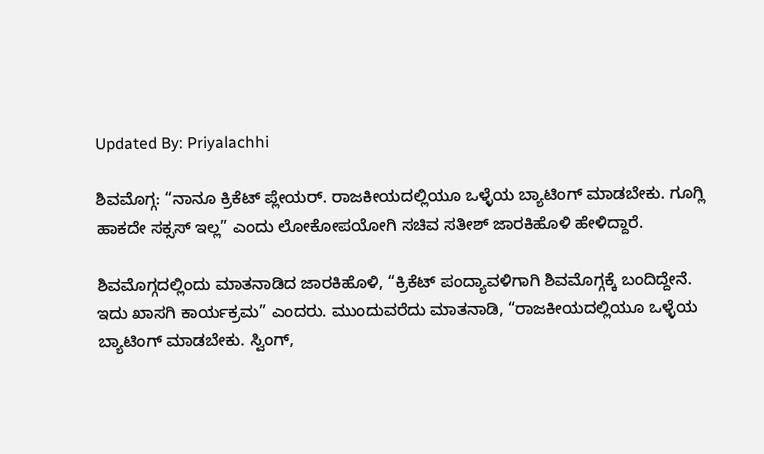Updated By: Priyalachhi

ಶಿವಮೊಗ್ಗ: “ನಾನೂ ಕ್ರಿಕೆಟ್ ಪ್ಲೇಯರ್. ರಾಜಕೀಯದಲ್ಲಿಯೂ ಒಳ್ಳೆಯ ಬ್ಯಾಟಿಂಗ್ ಮಾಡಬೇಕು. ಗೂಗ್ಲಿ ಹಾಕದೇ ಸಕ್ಸಸ್ ಇಲ್ಲ” ಎಂದು ಲೋಕೋಪಯೋಗಿ ಸಚಿವ ಸತೀಶ್ ಜಾರಕಿಹೊಳಿ ಹೇಳಿದ್ದಾರೆ.

ಶಿವಮೊಗ್ಗದಲ್ಲಿಂದು ಮಾತನಾಡಿದ ಜಾರಕಿಹೊಳಿ, “ಕ್ರಿಕೆಟ್ ಪಂದ್ಯಾವಳಿಗಾಗಿ ಶಿವಮೊಗ್ಗಕ್ಕೆ ಬಂದಿದ್ದೇನೆ. ಇದು ಖಾಸಗಿ ಕಾರ್ಯಕ್ರಮ” ಎಂದರು. ಮುಂದುವರೆದು ಮಾತನಾಡಿ, “ರಾಜಕೀಯದಲ್ಲಿಯೂ ಒಳ್ಳೆಯ ಬ್ಯಾಟಿಂಗ್ ಮಾಡಬೇಕು. ಸ್ವಿಂಗ್,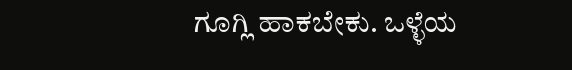ಗೂಗ್ಲಿ ಹಾಕಬೇಕು. ಒಳ್ಳೆಯ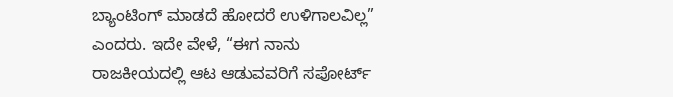ಬ್ಯಾಂಟಿಂಗ್ ಮಾಡದೆ ಹೋದರೆ ಉಳಿಗಾಲವಿಲ್ಲ” ಎಂದರು. ಇದೇ ವೇಳೆ, “ಈಗ ನಾನು ರಾಜಕೀಯದಲ್ಲಿ ಆಟ ಆಡುವವರಿಗೆ ಸಪೋರ್ಟ್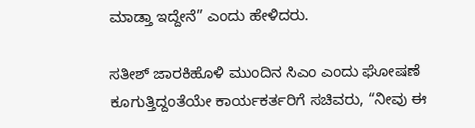ಮಾಡ್ತಾ ಇದ್ದೇನೆ” ಎಂದು ಹೇಳಿದರು.

ಸತೀಶ್ ಜಾರಕಿಹೊಳಿ ಮುಂದಿನ ಸಿಎಂ ಎಂದು ಘೋಷಣೆ ಕೂಗುತ್ತಿದ್ದಂತೆಯೇ ಕಾರ್ಯಕರ್ತರಿಗೆ ಸಚಿವರು, “ನೀವು ಈ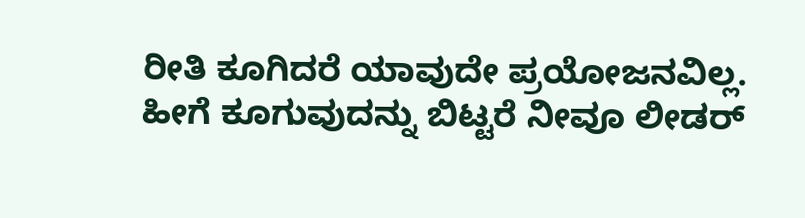ರೀತಿ ಕೂಗಿದರೆ ಯಾವುದೇ ಪ್ರಯೋಜನವಿಲ್ಲ. ಹೀಗೆ ಕೂಗುವುದನ್ನು ಬಿಟ್ಟರೆ ನೀವೂ ಲೀಡರ್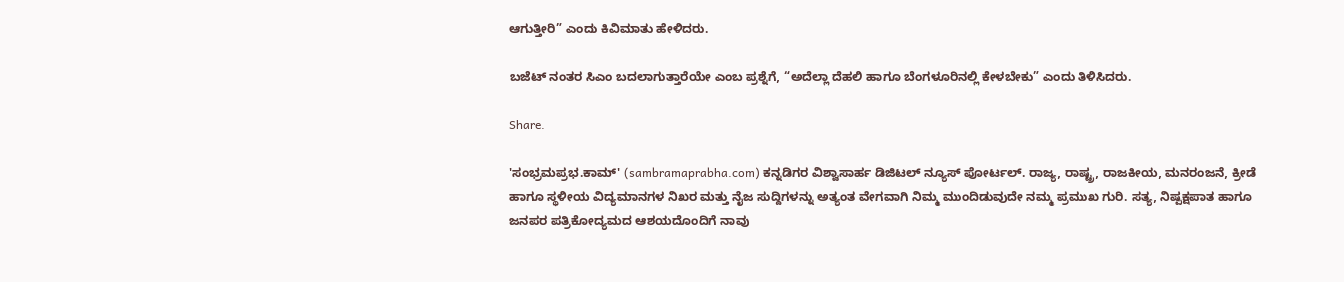ಆಗುತ್ತೀರಿ” ಎಂದು ಕಿವಿಮಾತು ಹೇಳಿದರು.

ಬಜೆಟ್ ನಂತರ ಸಿಎಂ ಬದಲಾಗುತ್ತಾರೆಯೇ ಎಂಬ ಪ್ರಶ್ನೆಗೆ, “ಅದೆಲ್ಲಾ ದೆಹಲಿ ಹಾಗೂ ಬೆಂಗಳೂರಿನಲ್ಲಿ ಕೇಳಬೇಕು” ಎಂದು ತಿಳಿಸಿದರು.

Share.

'ಸಂಭ್ರಮಪ್ರಭ.ಕಾಮ್' (sambramaprabha.com) ಕನ್ನಡಿಗರ ವಿಶ್ವಾಸಾರ್ಹ ಡಿಜಿಟಲ್ ನ್ಯೂಸ್ ಪೋರ್ಟಲ್. ರಾಜ್ಯ, ರಾಷ್ಟ್ರ, ರಾಜಕೀಯ, ಮನರಂಜನೆ, ಕ್ರೀಡೆ ಹಾಗೂ ಸ್ಥಳೀಯ ವಿದ್ಯಮಾನಗಳ ನಿಖರ ಮತ್ತು ನೈಜ ಸುದ್ದಿಗಳನ್ನು ಅತ್ಯಂತ ವೇಗವಾಗಿ ನಿಮ್ಮ ಮುಂದಿಡುವುದೇ ನಮ್ಮ ಪ್ರಮುಖ ಗುರಿ. ಸತ್ಯ, ನಿಷ್ಪಕ್ಷಪಾತ ಹಾಗೂ ಜನಪರ ಪತ್ರಿಕೋದ್ಯಮದ ಆಶಯದೊಂದಿಗೆ ನಾವು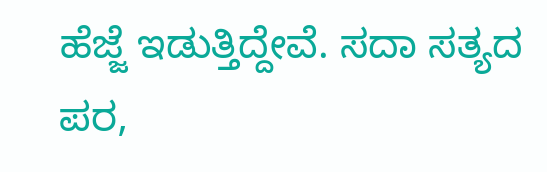ಹೆಜ್ಜೆ ಇಡುತ್ತಿದ್ದೇವೆ. ಸದಾ ಸತ್ಯದ ಪರ,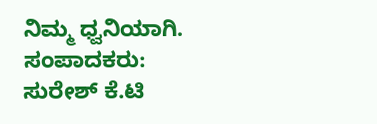ನಿಮ್ಮ ಧ್ವನಿಯಾಗಿ. ಸಂಪಾದಕರು: ಸುರೇಶ್ ಕೆ.ಟಿ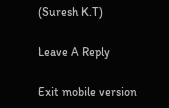(Suresh K.T)

Leave A Reply

Exit mobile version